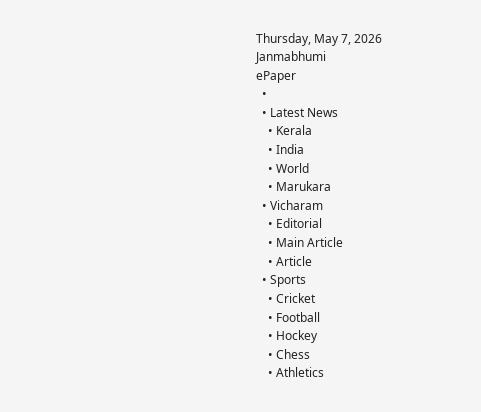Thursday, May 7, 2026
Janmabhumi
ePaper
  •
  • Latest News
    • Kerala
    • India
    • World
    • Marukara
  • Vicharam
    • Editorial
    • Main Article
    • Article
  • Sports
    • Cricket
    • Football
    • Hockey
    • Chess
    • Athletics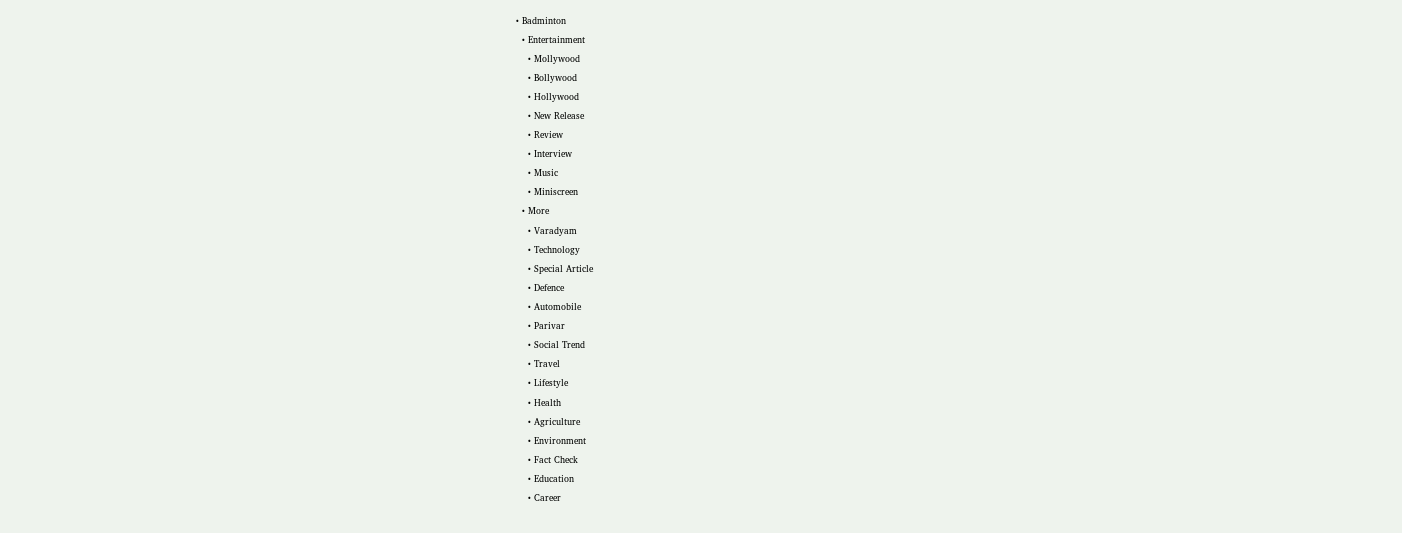• Badminton
  • Entertainment
    • Mollywood
    • Bollywood
    • Hollywood
    • New Release
    • Review
    • Interview
    • Music
    • Miniscreen
  • More
    • Varadyam
    • Technology
    • Special Article
    • Defence
    • Automobile
    • Parivar
    • Social Trend
    • Travel
    • Lifestyle
    • Health
    • Agriculture
    • Environment
    • Fact Check
    • Education
    • Career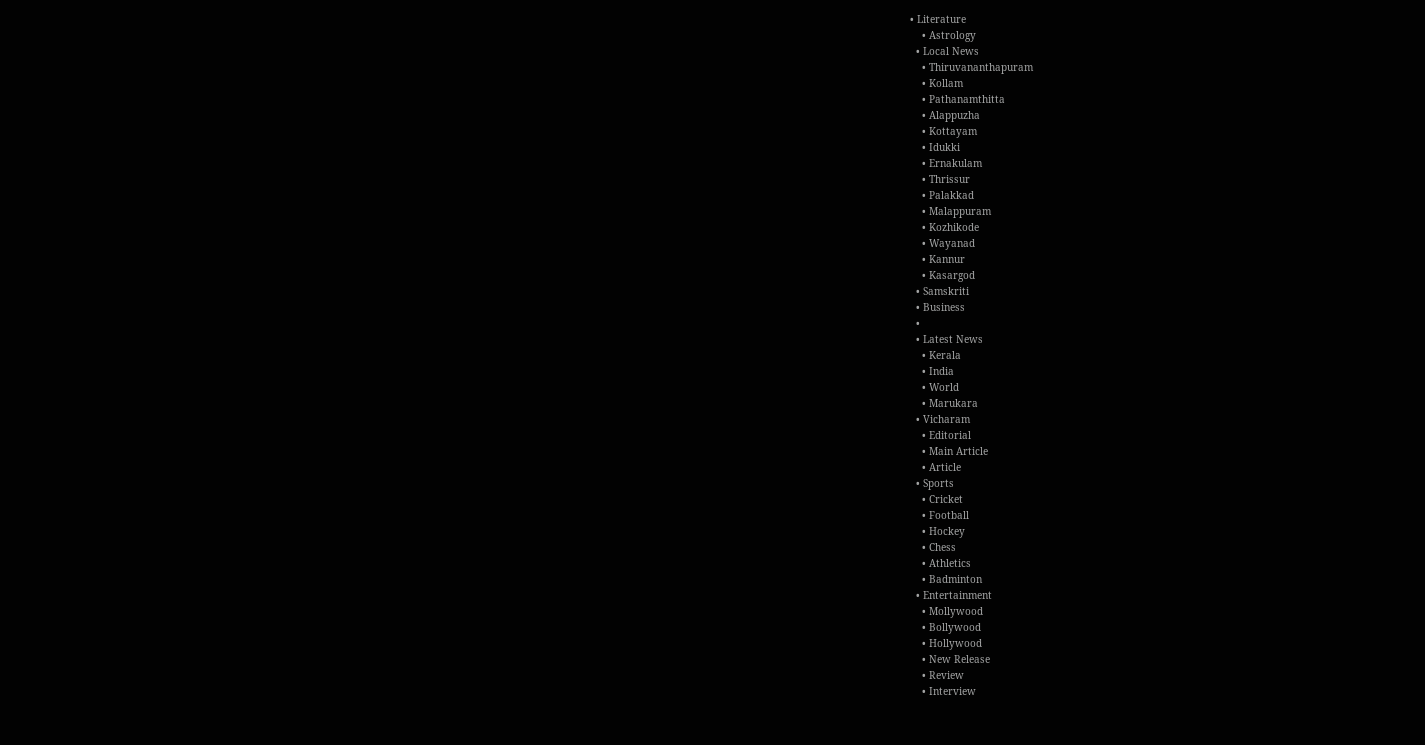• Literature
    • Astrology
  • Local News
    • Thiruvananthapuram
    • Kollam
    • Pathanamthitta
    • Alappuzha
    • Kottayam
    • Idukki
    • Ernakulam
    • Thrissur
    • Palakkad
    • Malappuram
    • Kozhikode
    • Wayanad
    • Kannur
    • Kasargod
  • Samskriti
  • Business
  •
  • Latest News
    • Kerala
    • India
    • World
    • Marukara
  • Vicharam
    • Editorial
    • Main Article
    • Article
  • Sports
    • Cricket
    • Football
    • Hockey
    • Chess
    • Athletics
    • Badminton
  • Entertainment
    • Mollywood
    • Bollywood
    • Hollywood
    • New Release
    • Review
    • Interview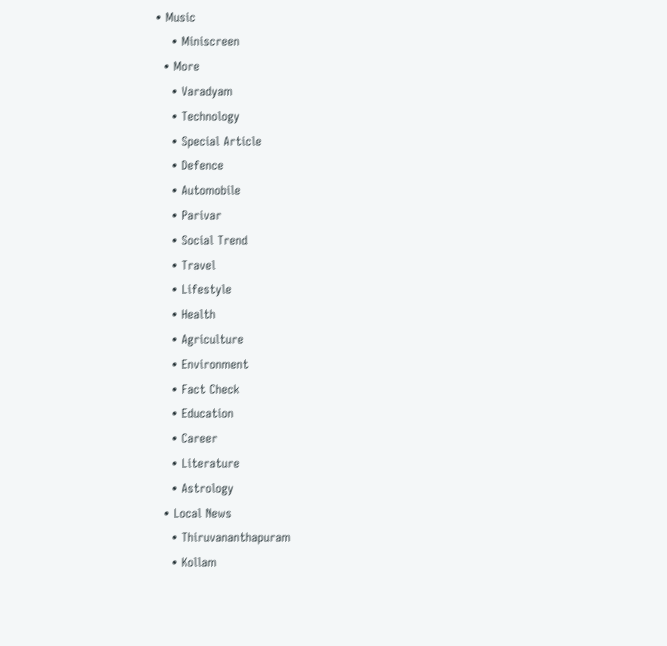• Music
    • Miniscreen
  • More
    • Varadyam
    • Technology
    • Special Article
    • Defence
    • Automobile
    • Parivar
    • Social Trend
    • Travel
    • Lifestyle
    • Health
    • Agriculture
    • Environment
    • Fact Check
    • Education
    • Career
    • Literature
    • Astrology
  • Local News
    • Thiruvananthapuram
    • Kollam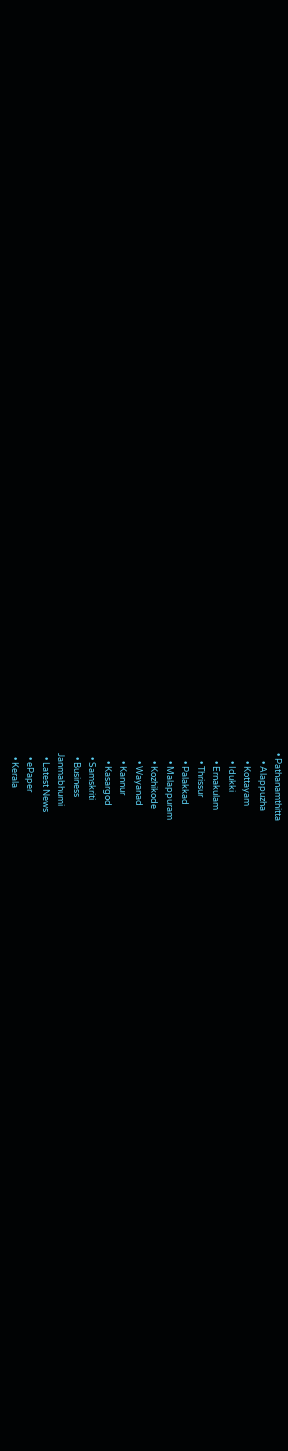• Pathanamthitta
    • Alappuzha
    • Kottayam
    • Idukki
    • Ernakulam
    • Thrissur
    • Palakkad
    • Malappuram
    • Kozhikode
    • Wayanad
    • Kannur
    • Kasargod
  • Samskriti
  • Business
Janmabhumi
  • Latest News
  • ePaper
  • Kerala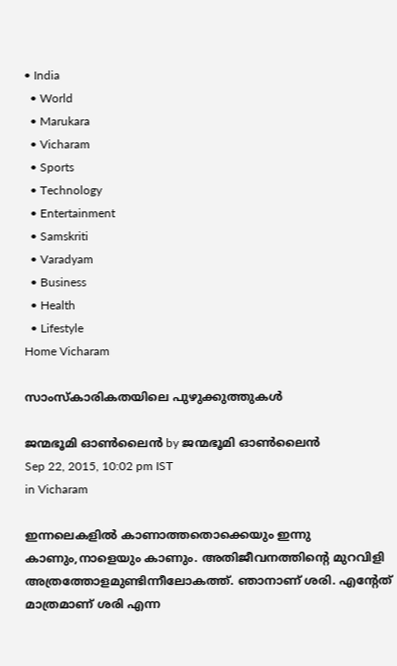• India
  • World
  • Marukara
  • Vicharam
  • Sports
  • Technology
  • Entertainment
  • Samskriti
  • Varadyam
  • Business
  • Health
  • Lifestyle
Home Vicharam

സാംസ്‌കാരികതയിലെ പുഴുക്കുത്തുകള്‍

ജന്മഭൂമി ഓണ്‍ലൈന്‍ by ജന്മഭൂമി ഓണ്‍ലൈന്‍
Sep 22, 2015, 10:02 pm IST
in Vicharam

ഇന്നലെകളില്‍ കാണാത്തതൊക്കെയും ഇന്നു കാണും,നാളെയും കാണും. അതിജീവനത്തിന്റെ മുറവിളി അത്രത്തോളമുണ്ടിന്നീലോകത്ത്. ഞാനാണ് ശരി. എന്റേത് മാത്രമാണ് ശരി എന്ന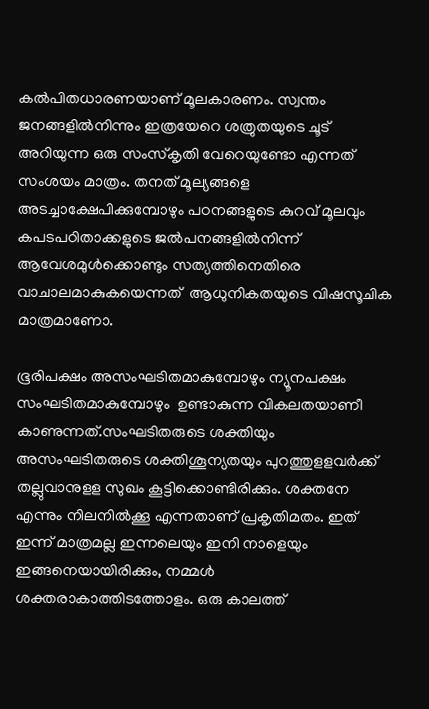കല്‍പിതധാരണയാണ് മൂലകാരണം. സ്വന്തം ജനങ്ങളില്‍നിന്നും ഇത്രയേറെ ശത്രുതയുടെ ചൂട് അറിയുന്ന ഒരു സംസ്‌കൃതി വേറെയുണ്ടോ എന്നത് സംശയം മാത്രം. തനത് മൂല്യങ്ങളെ അടച്ചാക്ഷേപിക്കുമ്പോഴും പഠനങ്ങളുടെ കുറവ് മൂലവും കപടപഠിതാക്കളുടെ ജല്‍പനങ്ങളില്‍നിന്ന് ആവേശമുള്‍ക്കൊണ്ടും സത്യത്തിനെതിരെ വാചാലമാകുകയെന്നത്  ആധുനികതയുടെ വിഷസൂചിക മാത്രമാണോ.

ഭൂരിപക്ഷം അസംഘടിതമാകുമ്പോഴും ന്യൂനപക്ഷം സംഘടിതമാകുമ്പോഴും  ഉണ്ടാകുന്ന വികലതയാണീ കാണുന്നത്.സംഘടിതരുടെ ശക്തിയും അസംഘടിതരുടെ ശക്തിശൂന്യതയും പുറത്തുളളവര്‍ക്ക് തല്ലുവാനുളള സുഖം കൂട്ടിക്കൊണ്ടിരിക്കും. ശക്തനേ എന്നും നിലനില്‍ക്കൂ എന്നതാണ് പ്രകൃതിമതം. ഇത് ഇന്ന് മാത്രമല്ല ഇന്നലെയും ഇനി നാളെയും ഇങ്ങനെയായിരിക്കും, നമ്മള്‍ ശക്തരാകാത്തിടത്തോളം. ഒരു കാലത്ത്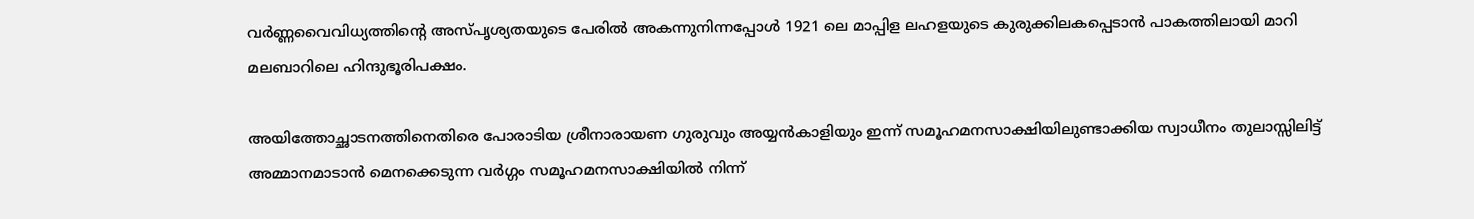വര്‍ണ്ണവൈവിധ്യത്തിന്റെ അസ്പൃശ്യതയുടെ പേരില്‍ അകന്നുനിന്നപ്പോള്‍ 1921 ലെ മാപ്പിള ലഹളയുടെ കുരുക്കിലകപ്പെടാന്‍ പാകത്തിലായി മാറി മലബാറിലെ ഹിന്ദുഭൂരിപക്ഷം.

അയിത്തോച്ഛാടനത്തിനെതിരെ പോരാടിയ ശ്രീനാരായണ ഗുരുവും അയ്യന്‍കാളിയും ഇന്ന് സമൂഹമനസാക്ഷിയിലുണ്ടാക്കിയ സ്വാധീനം തുലാസ്സിലിട്ട് അമ്മാനമാടാന്‍ മെനക്കെടുന്ന വര്‍ഗ്ഗം സമൂഹമനസാക്ഷിയില്‍ നിന്ന്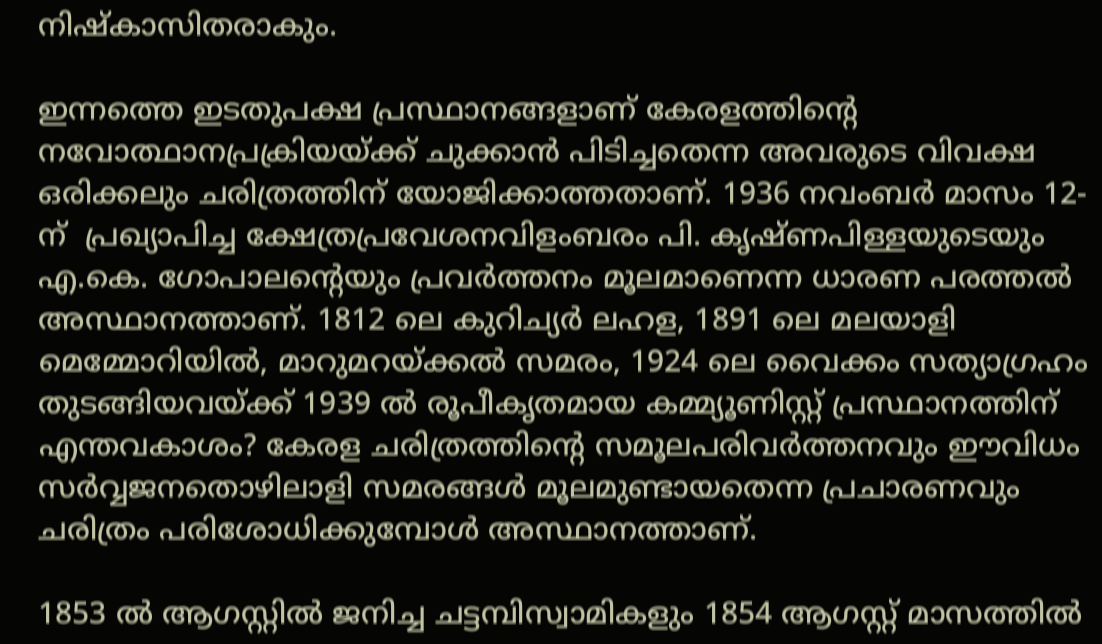നിഷ്‌കാസിതരാകും.

ഇന്നത്തെ ഇടതുപക്ഷ പ്രസ്ഥാനങ്ങളാണ് കേരളത്തിന്റെ നവോത്ഥാനപ്രക്രിയയ്‌ക്ക് ചുക്കാന്‍ പിടിച്ചതെന്ന അവരുടെ വിവക്ഷ ഒരിക്കലും ചരിത്രത്തിന് യോജിക്കാത്തതാണ്. 1936 നവംബര്‍ മാസം 12-ന്  പ്രഖ്യാപിച്ച ക്ഷേത്രപ്രവേശനവിളംബരം പി. കൃഷ്ണപിള്ളയുടെയും എ.കെ. ഗോപാലന്റെയും പ്രവര്‍ത്തനം മൂലമാണെന്ന ധാരണ പരത്തല്‍  അസ്ഥാനത്താണ്. 1812 ലെ കുറിച്യര്‍ ലഹള, 1891 ലെ മലയാളി മെമ്മോറിയില്‍, മാറുമറയ്‌ക്കല്‍ സമരം, 1924 ലെ വൈക്കം സത്യാഗ്രഹം തുടങ്ങിയവയ്‌ക്ക് 1939 ല്‍ രൂപീകൃതമായ കമ്മ്യൂണിസ്റ്റ് പ്രസ്ഥാനത്തിന് എന്തവകാശം? കേരള ചരിത്രത്തിന്റെ സമൂലപരിവര്‍ത്തനവും ഈവിധം സര്‍വ്വജനതൊഴിലാളി സമരങ്ങള്‍ മൂലമുണ്ടായതെന്ന പ്രചാരണവും ചരിത്രം പരിശോധിക്കുമ്പോള്‍ അസ്ഥാനത്താണ്.

1853 ല്‍ ആഗസ്റ്റില്‍ ജനിച്ച ചട്ടമ്പിസ്വാമികളും 1854 ആഗസ്റ്റ് മാസത്തില്‍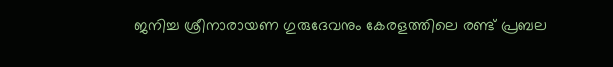ജനിച്ച ശ്രീനാരായണ ഗുരുദേവനും കേരളത്തിലെ രണ്ട് പ്രബല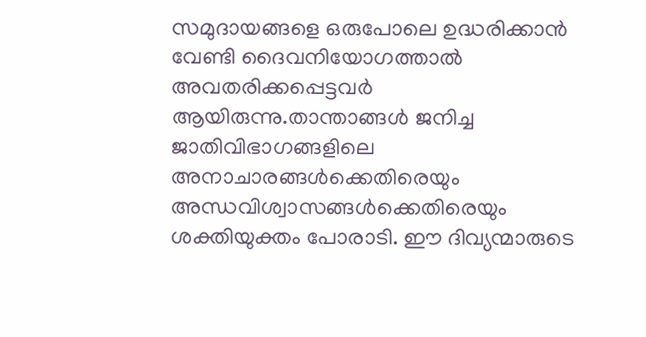സമുദായങ്ങളെ ഒരുപോലെ ഉദ്ധരിക്കാന്‍ വേണ്ടി ദൈവനിയോഗത്താല്‍ അവതരിക്കപ്പെട്ടവര്‍ ആയിരുന്നു.താന്താങ്ങള്‍ ജനിച്ച ജാതിവിഭാഗങ്ങളിലെ അനാചാരങ്ങള്‍ക്കെതിരെയും അന്ധവിശ്വാസങ്ങള്‍ക്കെതിരെയും ശക്തിയുക്തം പോരാടി. ഈ ദിവ്യന്മാരുടെ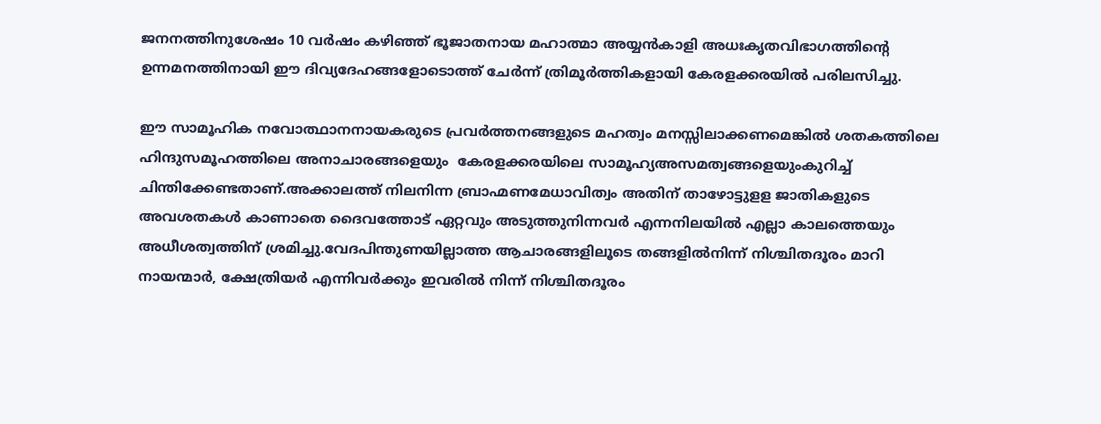ജനനത്തിനുശേഷം 10 വര്‍ഷം കഴിഞ്ഞ് ഭൂജാതനായ മഹാത്മാ അയ്യന്‍കാളി അധഃകൃതവിഭാഗത്തിന്റെ ഉന്നമനത്തിനായി ഈ ദിവ്യദേഹങ്ങളോടൊത്ത് ചേര്‍ന്ന് ത്രിമൂര്‍ത്തികളായി കേരളക്കരയില്‍ പരിലസിച്ചു.

ഈ സാമൂഹിക നവോത്ഥാനനായകരുടെ പ്രവര്‍ത്തനങ്ങളുടെ മഹത്വം മനസ്സിലാക്കണമെങ്കില്‍ ശതകത്തിലെ ഹിന്ദുസമൂഹത്തിലെ അനാചാരങ്ങളെയും  കേരളക്കരയിലെ സാമൂഹ്യഅസമത്വങ്ങളെയുംകുറിച്ച് ചിന്തിക്കേണ്ടതാണ്.അക്കാലത്ത് നിലനിന്ന ബ്രാഹ്മണമേധാവിത്വം അതിന് താഴോട്ടുളള ജാതികളുടെ അവശതകള്‍ കാണാതെ ദൈവത്തോട് ഏറ്റവും അടുത്തുനിന്നവര്‍ എന്നനിലയില്‍ എല്ലാ കാലത്തെയും  അധീശത്വത്തിന് ശ്രമിച്ചു.വേദപിന്തുണയില്ലാത്ത ആചാരങ്ങളിലൂടെ തങ്ങളില്‍നിന്ന് നിശ്ചിതദൂരം മാറി നായന്മാര്‍, ക്ഷേത്രിയര്‍ എന്നിവര്‍ക്കും ഇവരില്‍ നിന്ന് നിശ്ചിതദൂരം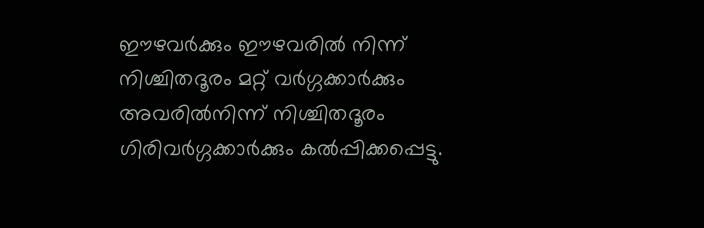ഈഴവര്‍ക്കും ഈഴവരില്‍ നിന്ന് നിശ്ചിതദൂരം മറ്റ് വര്‍ഗ്ഗക്കാര്‍ക്കും അവരില്‍നിന്ന് നിശ്ചിതദൂരം ഗിരിവര്‍ഗ്ഗക്കാര്‍ക്കും കല്‍പ്പിക്കപ്പെട്ടു.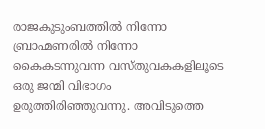രാജകുടുംബത്തില്‍ നിന്നോ ബ്രാഹ്മണരില്‍ നിന്നോ കൈകടന്നുവന്ന വസ്തുവകകളിലൂടെ ഒരു ജന്മി വിഭാഗം ഉരുത്തിരിഞ്ഞുവന്നു. അവിടുത്തെ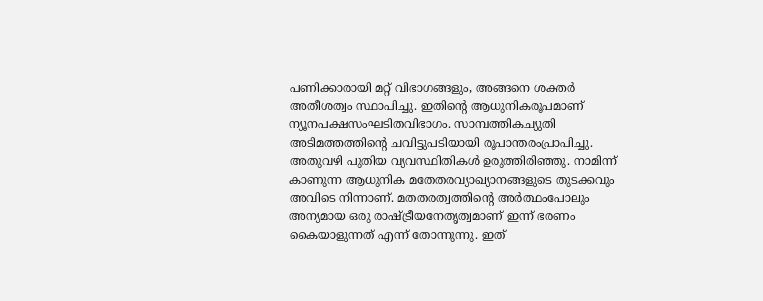പണിക്കാരായി മറ്റ് വിഭാഗങ്ങളും, അങ്ങനെ ശക്തര്‍ അതീശത്വം സ്ഥാപിച്ചു. ഇതിന്റെ ആധുനികരൂപമാണ് ന്യൂനപക്ഷസംഘടിതവിഭാഗം. സാമ്പത്തികച്യുതി  അടിമത്തത്തിന്റെ ചവിട്ടുപടിയായി രൂപാന്തരംപ്രാപിച്ചു. അതുവഴി പുതിയ വ്യവസ്ഥിതികള്‍ ഉരുത്തിരിഞ്ഞു. നാമിന്ന് കാണുന്ന ആധുനിക മതേതരവ്യാഖ്യാനങ്ങളുടെ തുടക്കവും അവിടെ നിന്നാണ്. മതതരത്വത്തിന്റെ അര്‍ത്ഥംപോലും അന്യമായ ഒരു രാഷ്‌ട്രീയനേതൃത്വമാണ് ഇന്ന് ഭരണം കൈയാളുന്നത് എന്ന് തോന്നുന്നു. ഇത്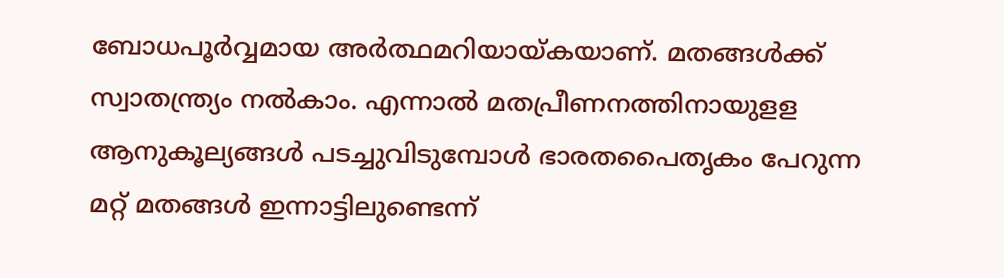ബോധപൂര്‍വ്വമായ അര്‍ത്ഥമറിയായ്‌കയാണ്. മതങ്ങള്‍ക്ക് സ്വാതന്ത്ര്യം നല്‍കാം. എന്നാല്‍ മതപ്രീണനത്തിനായുളള ആനുകൂല്യങ്ങള്‍ പടച്ചുവിടുമ്പോള്‍ ഭാരതപൈതൃകം പേറുന്ന മറ്റ് മതങ്ങള്‍ ഇന്നാട്ടിലുണ്ടെന്ന്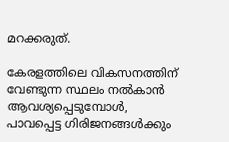മറക്കരുത്.

കേരളത്തിലെ വികസനത്തിന് വേണ്ടുന്ന സ്ഥലം നല്‍കാന്‍ ആവശ്യപ്പെടുമ്പോള്‍, പാവപ്പെട്ട ഗിരിജനങ്ങള്‍ക്കും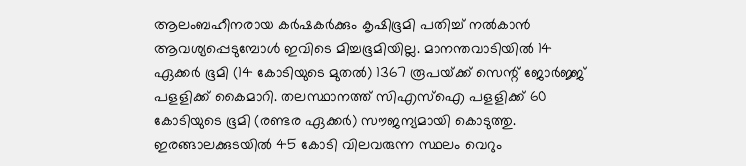ആലംബഹീനരായ കര്‍ഷകര്‍ക്കും കൃഷിഭൂമി പതിച്ച് നല്‍കാന്‍ ആവശ്യപ്പെടുമ്പോള്‍ ഇവിടെ മിച്ചഭൂമിയില്ല. മാനന്തവാടിയില്‍ 14 ഏക്കര്‍ ഭൂമി (14 കോടിയുടെ മുതല്‍) 1367 രൂപയ്‌ക്ക് സെന്റ് ജോര്‍ജ്ജ് പളളിക്ക് കൈമാറി. തലസ്ഥാനത്ത് സിഎസ്‌ഐ പളളിക്ക് 60 കോടിയുടെ ഭൂമി (രണ്ടര ഏക്കര്‍) സൗജന്യമായി കൊടുത്തു. ഇരങ്ങാലക്കുടയില്‍ 45 കോടി വിലവരുന്ന സ്ഥലം വെറും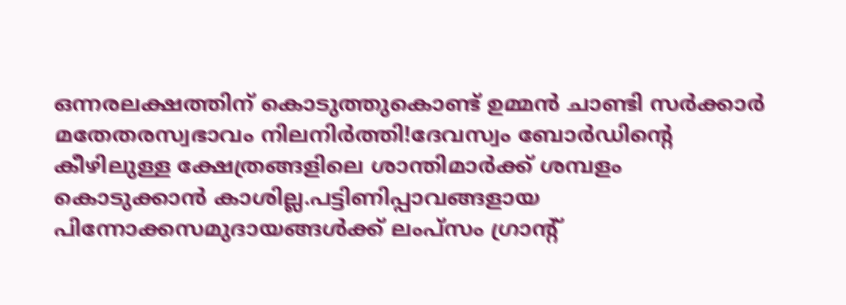ഒന്നരലക്ഷത്തിന് കൊടുത്തുകൊണ്ട് ഉമ്മന്‍ ചാണ്ടി സര്‍ക്കാര്‍ മതേതരസ്വഭാവം നിലനിര്‍ത്തി!ദേവസ്വം ബോര്‍ഡിന്റെ കീഴിലുള്ള ക്ഷേത്രങ്ങളിലെ ശാന്തിമാര്‍ക്ക് ശമ്പളം കൊടുക്കാന്‍ കാശില്ല.പട്ടിണിപ്പാവങ്ങളായ പിന്നോക്കസമുദായങ്ങള്‍ക്ക് ലംപ്‌സം ഗ്രാന്റ്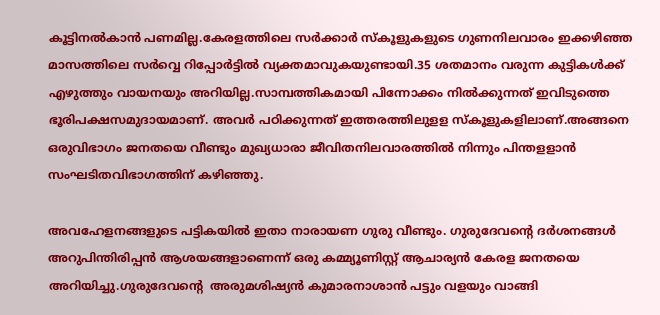കൂട്ടിനല്‍കാന്‍ പണമില്ല.കേരളത്തിലെ സര്‍ക്കാര്‍ സ്‌കൂളുകളുടെ ഗുണനിലവാരം ഇക്കഴിഞ്ഞ മാസത്തിലെ സര്‍വ്വെ റിപ്പോര്‍ട്ടില്‍ വ്യക്തമാവുകയുണ്ടായി.35 ശതമാനം വരുന്ന കുട്ടികള്‍ക്ക് എഴുത്തും വായനയും അറിയില്ല.സാമ്പത്തികമായി പിന്നോക്കം നില്‍ക്കുന്നത് ഇവിടുത്തെ ഭൂരിപക്ഷസമുദായമാണ്. അവര്‍ പഠിക്കുന്നത് ഇത്തരത്തിലുളള സ്‌കൂളുകളിലാണ്.അങ്ങനെ ഒരുവിഭാഗം ജനതയെ വീണ്ടും മുഖ്യധാരാ ജീവിതനിലവാരത്തില്‍ നിന്നും പിന്തളളാന്‍ സംഘടിതവിഭാഗത്തിന് കഴിഞ്ഞു.

അവഹേളനങ്ങളുടെ പട്ടികയില്‍ ഇതാ നാരായണ ഗുരു വീണ്ടും. ഗുരുദേവന്റെ ദര്‍ശനങ്ങള്‍ അറുപിന്തിരിപ്പന്‍ ആശയങ്ങളാണെന്ന് ഒരു കമ്മ്യൂണിസ്റ്റ് ആചാര്യന്‍ കേരള ജനതയെ അറിയിച്ചു.ഗുരുദേവന്റെ  അരുമശിഷ്യന്‍ കുമാരനാശാന്‍ പട്ടും വളയും വാങ്ങി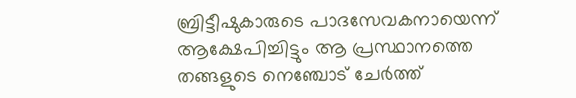ബ്രിട്ടീഷുകാരുടെ പാദസേവകനായെന്ന് ആക്ഷേപിച്ചിട്ടും ആ പ്രസ്ഥാനത്തെ തങ്ങളുടെ നെഞ്ചോട് ചേര്‍ത്ത്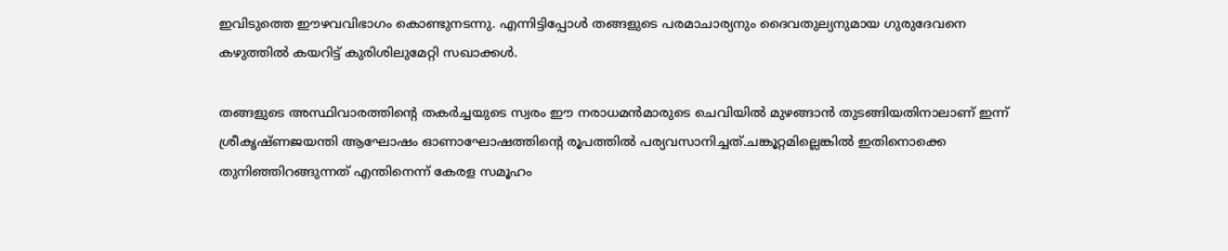ഇവിടുത്തെ ഈഴവവിഭാഗം കൊണ്ടുനടന്നു. എന്നിട്ടിപ്പോള്‍ തങ്ങളുടെ പരമാചാര്യനും ദൈവതുല്യനുമായ ഗുരുദേവനെ കഴുത്തില്‍ കയറിട്ട് കുരിശിലുമേറ്റി സഖാക്കള്‍.

തങ്ങളുടെ അസ്ഥിവാരത്തിന്റെ തകര്‍ച്ചയുടെ സ്വരം ഈ നരാധമന്‍മാരുടെ ചെവിയില്‍ മുഴങ്ങാന്‍ തുടങ്ങിയതിനാലാണ് ഇന്ന് ശ്രീകൃഷ്ണജയന്തി ആഘോഷം ഓണാഘോഷത്തിന്റെ രൂപത്തില്‍ പര്യവസാനിച്ചത്.ചങ്കൂറ്റമില്ലെങ്കില്‍ ഇതിനൊക്കെ തുനിഞ്ഞിറങ്ങുന്നത് എന്തിനെന്ന് കേരള സമൂഹം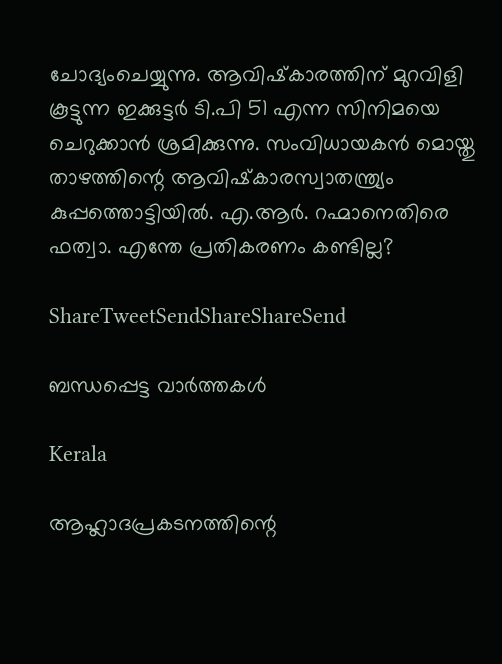ചോദ്യംചെയ്യുന്നു. ആവിഷ്‌കാരത്തിന് മുറവിളി കൂട്ടുന്ന ഇക്കുട്ടര്‍ ടി.പി 51 എന്ന സിനിമയെ ചെറുക്കാന്‍ ശ്രമിക്കുന്നു. സംവിധായകന്‍ മൊയ്തു താഴത്തിന്റെ ആവിഷ്‌കാരസ്വാതന്ത്ര്യം കുപ്പത്തൊട്ടിയില്‍. എ.ആര്‍. റഹ്മാനെതിരെ ഫത്വാ. എന്തേ പ്രതികരണം കണ്ടില്ല?

ShareTweetSendShareShareSend

ബന്ധപ്പെട്ട വാര്‍ത്തകള്‍

Kerala

ആഹ്ലാദപ്രകടനത്തിന്റെ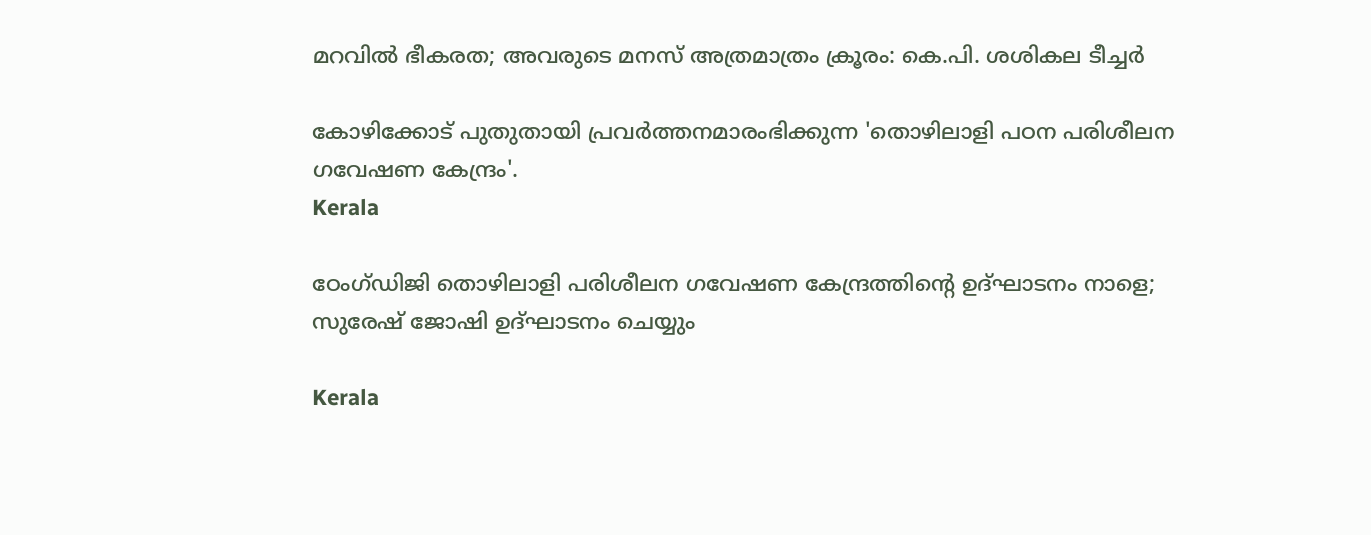മറവില്‍ ഭീകരത; അവരുടെ മനസ് അത്രമാത്രം ക്രൂരം: കെ.പി. ശശികല ടീച്ചര്‍

കോഴിക്കോട് പുതുതായി പ്രവര്‍ത്തനമാരംഭിക്കുന്ന 'തൊഴിലാളി പഠന പരിശീലന ഗവേഷണ കേന്ദ്രം'.
Kerala

ഠേംഗ്ഡിജി തൊഴിലാളി പരിശീലന ഗവേഷണ കേന്ദ്രത്തിന്റെ ഉദ്ഘാടനം നാളെ; സുരേഷ് ജോഷി ഉദ്ഘാടനം ചെയ്യും

Kerala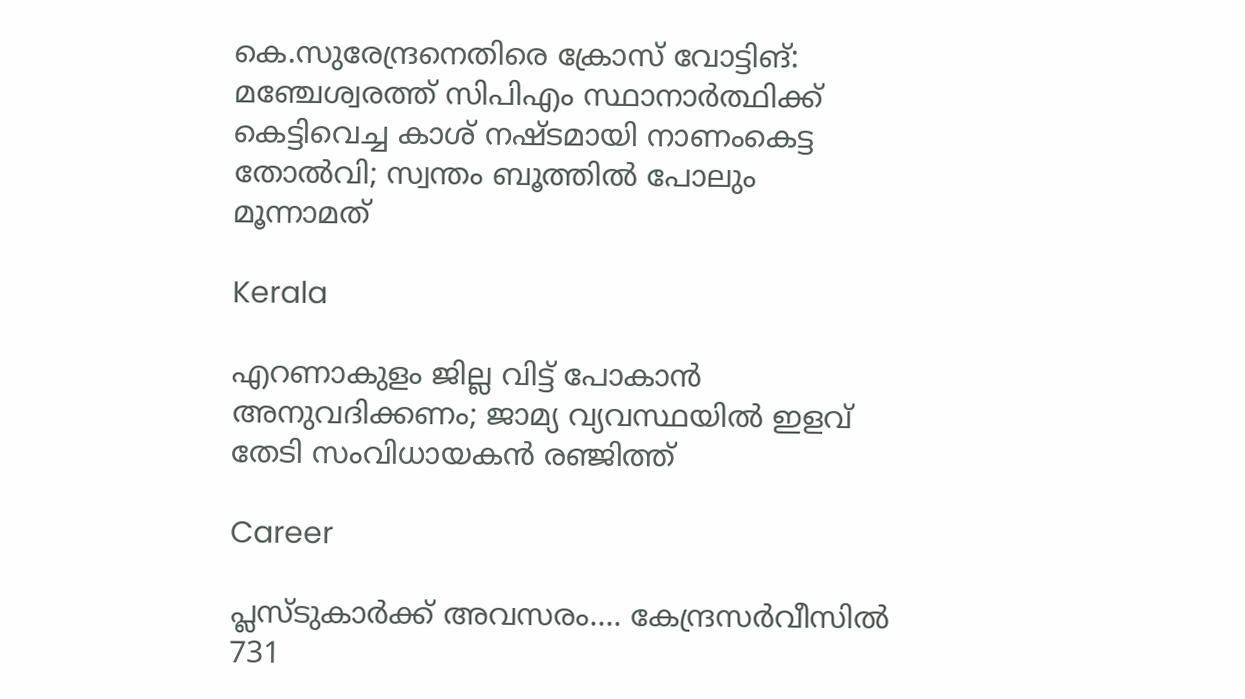കെ.സുരേന്ദ്രനെതിരെ ക്രോസ് വോട്ടിങ്: മഞ്ചേശ്വരത്ത് സിപിഎം സ്ഥാനാർത്ഥിക്ക് കെട്ടിവെച്ച കാശ് നഷ്ടമായി നാണംകെട്ട തോൽവി; സ്വന്തം ബൂത്തിൽ പോലും മൂന്നാമത്

Kerala

എറണാകുളം ജില്ല വിട്ട് പോകാൻ അനുവദിക്കണം; ജാമ്യ വ്യവസ്ഥയിൽ ഇളവ് തേടി സംവിധായകൻ രഞ്ജിത്ത്

Career

പ്ലസ്ടുകാര്‍ക്ക് അവസരം…. കേന്ദ്രസര്‍വീസില്‍ 731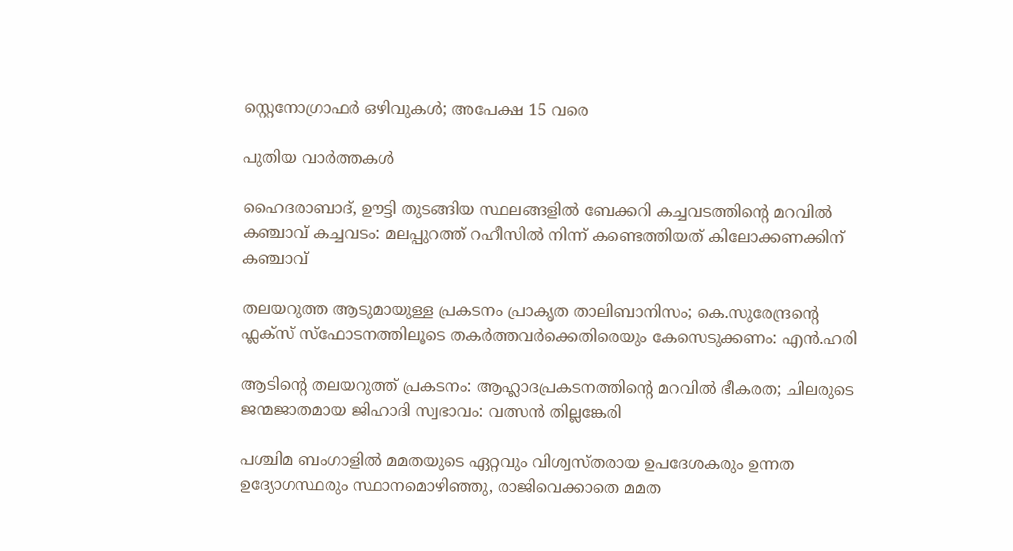സ്റ്റെനോഗ്രാഫര്‍ ഒഴിവുകള്‍; അപേക്ഷ 15 വരെ

പുതിയ വാര്‍ത്തകള്‍

ഹൈദരാബാദ്, ഊട്ടി തുടങ്ങിയ സ്ഥലങ്ങളിൽ ബേക്കറി കച്ചവടത്തിന്റെ മറവിൽ കഞ്ചാവ് കച്ചവടം: മലപ്പുറത്ത് റഹീസിൽ നിന്ന് കണ്ടെത്തിയത് കിലോക്കണക്കിന് കഞ്ചാവ്

തലയറുത്ത ആടുമായുള്ള പ്രകടനം പ്രാകൃത താലിബാനിസം; കെ.സുരേന്ദ്രന്റെ ഫ്ലക്സ് സ്ഫോടനത്തിലൂടെ തകർത്തവർക്കെതിരെയും കേസെടുക്കണം: എൻ.ഹരി

ആടിന്റെ തലയറുത്ത് പ്രകടനം: ആഹ്ലാദപ്രകടനത്തിന്റെ മറവില്‍ ഭീകരത; ചിലരുടെ ജന്മജാതമായ ജിഹാദി സ്വഭാവം: വത്സന്‍ തില്ലങ്കേരി

പശ്ചിമ ബംഗാളിൽ മമതയുടെ ഏറ്റവും വിശ്വസ്തരായ ഉപദേശകരും ഉന്നത ഉദ്യോഗസ്ഥരും സ്ഥാനമൊഴിഞ്ഞു, രാജിവെക്കാതെ മമത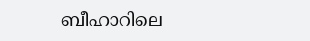ബീഹാറിലെ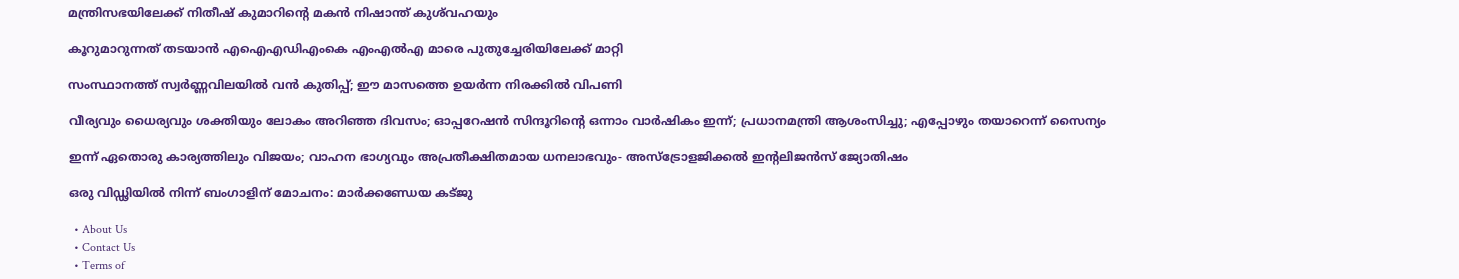മന്ത്രിസഭയിലേക്ക് നിതീഷ് കുമാറിന്റെ മകൻ നിഷാന്ത് കുശ്‌വഹയും

കൂറുമാറുന്നത് തടയാൻ എഐഎഡിഎംകെ എംഎൽഎ മാരെ പുതുച്ചേരിയിലേക്ക് മാറ്റി

സംസ്ഥാനത്ത് സ്വർണ്ണവിലയിൽ വൻ കുതിപ്പ്; ഈ മാസത്തെ ഉയർന്ന നിരക്കിൽ വിപണി

വീര്യവും ധൈര്യവും ശക്തിയും ലോകം അറിഞ്ഞ ദിവസം; ഓപ്പറേഷൻ സിന്ദൂറിന്റെ ഒന്നാം വാർഷികം ഇന്ന്; പ്രധാനമന്ത്രി ആശംസിച്ചു; എപ്പോഴും തയാറെന്ന് സൈന്യം

ഇന്ന് ഏതൊരു കാര്യത്തിലും വിജയം; വാഹന ഭാഗ്യവും അപ്രതീക്ഷിതമായ ധനലാഭവും- അസ്ട്രോളജിക്കൽ ഇന്റലിജൻസ് ജ്യോതിഷം

ഒരു വിഡ്ഢിയില്‍ നിന്ന് ബംഗാളിന് മോചനം: മാര്‍ക്കണ്ഡേയ കട്ജു

  • About Us
  • Contact Us
  • Terms of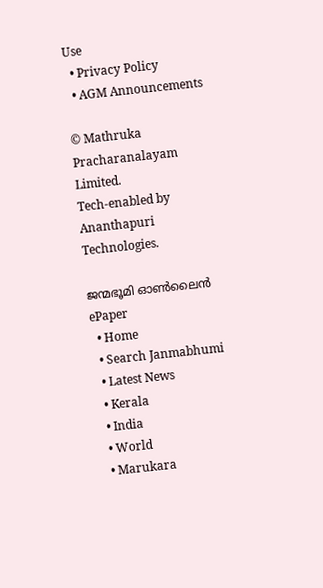Use
  • Privacy Policy
  • AGM Announcements

© Mathruka Pracharanalayam Limited.
Tech-enabled by Ananthapuri Technologies.

ജന്മഭൂമി ഓണ്‍ലൈന്‍
ePaper
  • Home
  • Search Janmabhumi
  • Latest News
  • Kerala
  • India
  • World
  • Marukara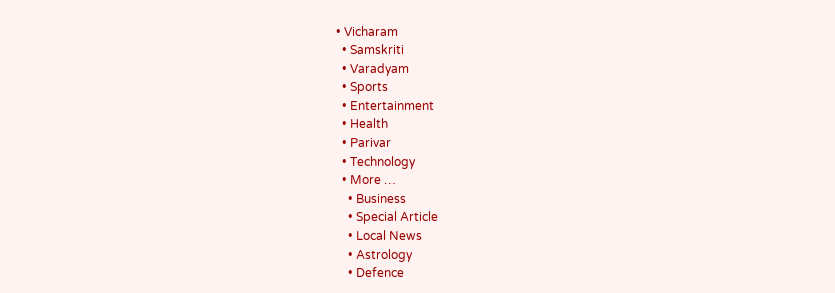• Vicharam
  • Samskriti
  • Varadyam
  • Sports
  • Entertainment
  • Health
  • Parivar
  • Technology
  • More …
    • Business
    • Special Article
    • Local News
    • Astrology
    • Defence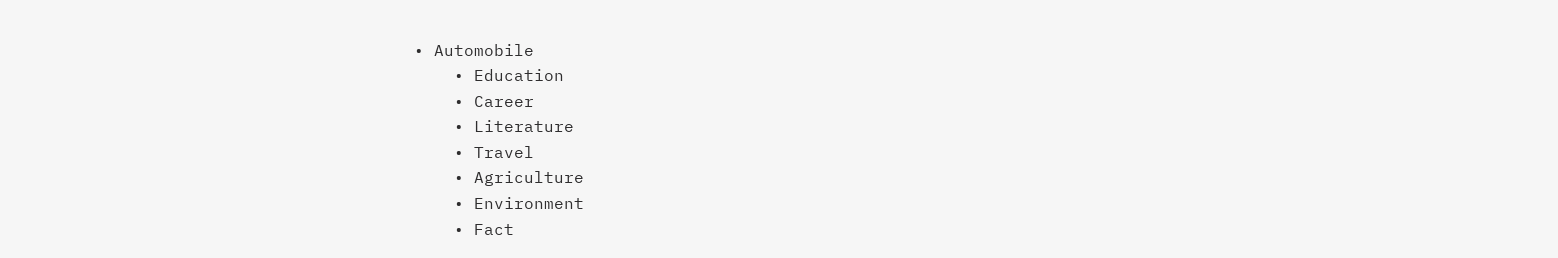• Automobile
    • Education
    • Career
    • Literature
    • Travel
    • Agriculture
    • Environment
    • Fact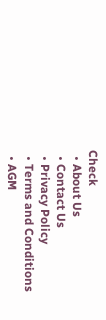Check
  • About Us
  • Contact Us
  • Privacy Policy
  • Terms and Conditions
  • AGM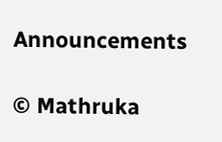Announcements

© Mathruka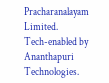Pracharanalayam Limited.
Tech-enabled by Ananthapuri Technologies.